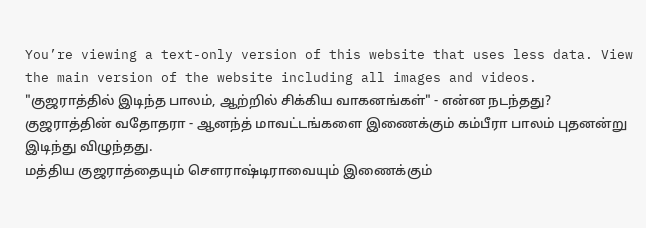You’re viewing a text-only version of this website that uses less data. View the main version of the website including all images and videos.
"குஜராத்தில் இடிந்த பாலம், ஆற்றில் சிக்கிய வாகனங்கள்" - என்ன நடந்தது?
குஜராத்தின் வதோதரா - ஆனந்த் மாவட்டங்களை இணைக்கும் கம்பீரா பாலம் புதனன்று இடிந்து விழுந்தது.
மத்திய குஜராத்தையும் சௌராஷ்டிராவையும் இணைக்கும்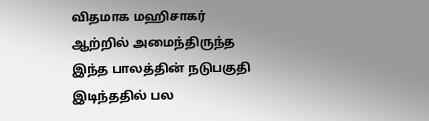விதமாக மஹிசாகர் ஆற்றில் அமைந்திருந்த இந்த பாலத்தின் நடுபகுதி இடிந்ததில் பல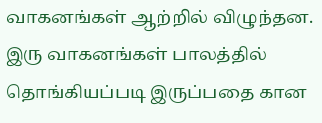வாகனங்கள் ஆற்றில் விழுந்தன.
இரு வாகனங்கள் பாலத்தில் தொங்கியப்படி இருப்பதை கான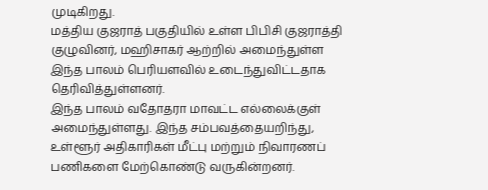முடிகிறது.
மத்திய குஜராத் பகுதியில் உள்ள பிபிசி குஜராத்தி குழுவினர், மஹிசாகர் ஆற்றில் அமைந்துள்ள இந்த பாலம் பெரியளவில் உடைந்துவிட்டதாக தெரிவித்துள்ளனர்.
இந்த பாலம் வதோதரா மாவட்ட எல்லைக்குள் அமைந்துள்ளது. இந்த சம்பவத்தையறிந்து, உள்ளூர் அதிகாரிகள் மீட்பு மற்றும் நிவாரணப் பணிகளை மேற்கொண்டு வருகின்றனர்.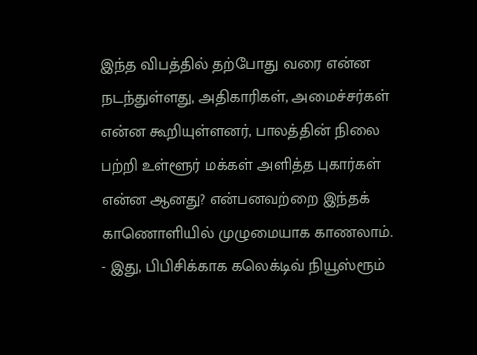இந்த விபத்தில் தற்போது வரை என்ன நடந்துள்ளது, அதிகாரிகள், அமைச்சர்கள் என்ன கூறியுள்ளனர், பாலத்தின் நிலை பற்றி உள்ளூர் மக்கள் அளித்த புகார்கள் என்ன ஆனது? என்பனவற்றை இந்தக் காணொளியில் முழுமையாக காணலாம்.
- இது, பிபிசிக்காக கலெக்டிவ் நியூஸ்ரூம்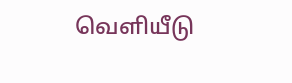வெளியீடு